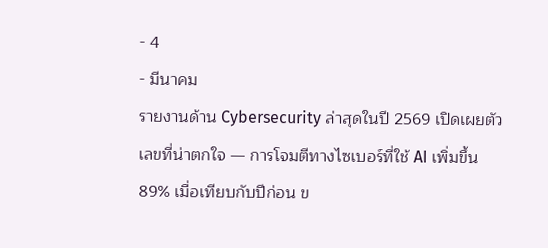- 4
- มีนาคม
รายงานด้าน Cybersecurity ล่าสุดในปี 2569 เปิดเผยตัวเลขที่น่าตกใจ — การโจมตีทางไซเบอร์ที่ใช้ AI เพิ่มขึ้น 89% เมื่อเทียบกับปีก่อน ข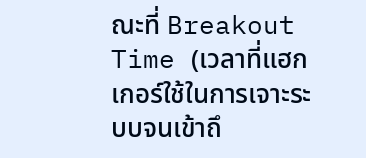ณะที่ Breakout Time (เวลาที่แฮกเกอร์ใช้ในการเจาะระบบจนเข้าถึ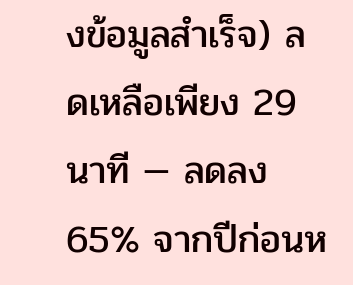งข้อมูลสำเร็จ) ลดเหลือเพียง 29 นาที — ลดลง 65% จากปีก่อนห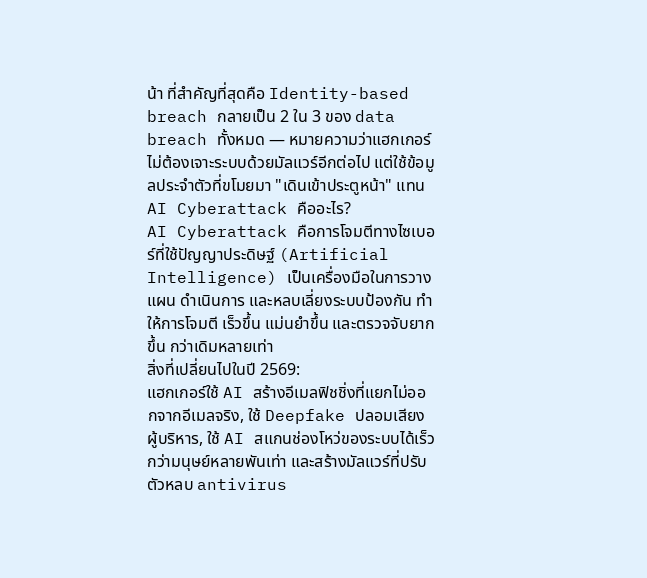น้า ที่สำคัญที่สุดคือ Identity-based breach กลายเป็น 2 ใน 3 ของ data breach ทั้งหมด — หมายความว่าแฮกเกอร์ไม่ต้องเจาะระบบด้วยมัลแวร์อีกต่อไป แต่ใช้ข้อมูลประจำตัวที่ขโมยมา "เดินเข้าประตูหน้า" แทน
AI Cyberattack คืออะไร?
AI Cyberattack คือการโจมตีทางไซเบอร์ที่ใช้ปัญญาประดิษฐ์ (Artificial Intelligence) เป็นเครื่องมือในการวางแผน ดำเนินการ และหลบเลี่ยงระบบป้องกัน ทำให้การโจมตี เร็วขึ้น แม่นยำขึ้น และตรวจจับยากขึ้น กว่าเดิมหลายเท่า
สิ่งที่เปลี่ยนไปในปี 2569:
แฮกเกอร์ใช้ AI สร้างอีเมลฟิชชิ่งที่แยกไม่ออกจากอีเมลจริง, ใช้ Deepfake ปลอมเสียงผู้บริหาร, ใช้ AI สแกนช่องโหว่ของระบบได้เร็วกว่ามนุษย์หลายพันเท่า และสร้างมัลแวร์ที่ปรับตัวหลบ antivirus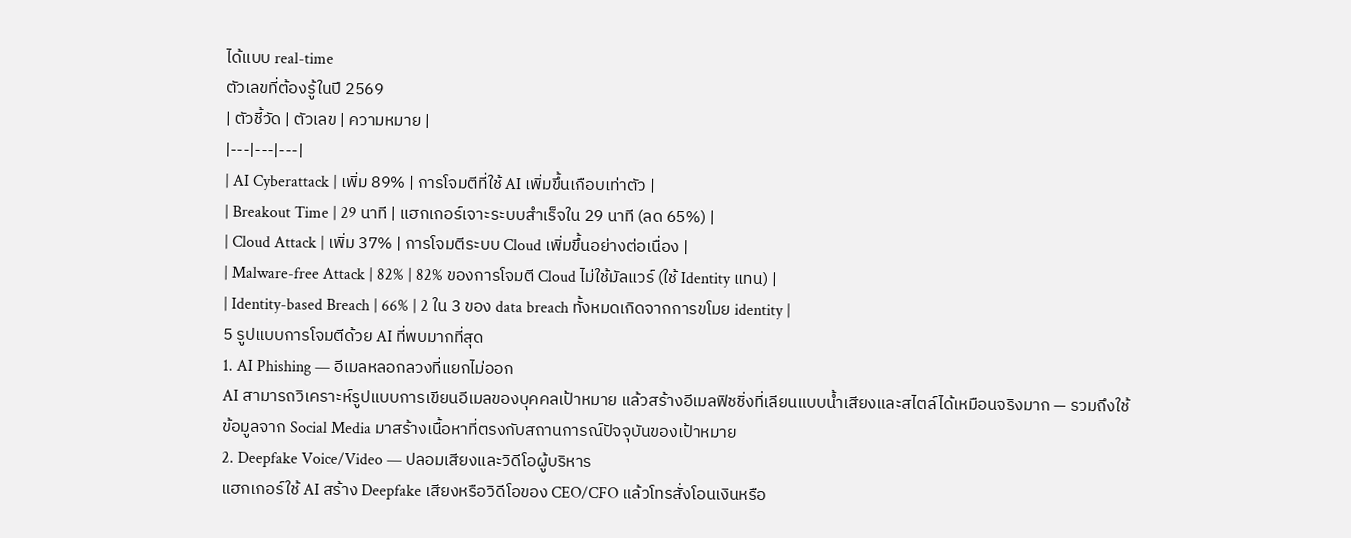ได้แบบ real-time
ตัวเลขที่ต้องรู้ในปี 2569
| ตัวชี้วัด | ตัวเลข | ความหมาย |
|---|---|---|
| AI Cyberattack | เพิ่ม 89% | การโจมตีที่ใช้ AI เพิ่มขึ้นเกือบเท่าตัว |
| Breakout Time | 29 นาที | แฮกเกอร์เจาะระบบสำเร็จใน 29 นาที (ลด 65%) |
| Cloud Attack | เพิ่ม 37% | การโจมตีระบบ Cloud เพิ่มขึ้นอย่างต่อเนื่อง |
| Malware-free Attack | 82% | 82% ของการโจมตี Cloud ไม่ใช้มัลแวร์ (ใช้ Identity แทน) |
| Identity-based Breach | 66% | 2 ใน 3 ของ data breach ทั้งหมดเกิดจากการขโมย identity |
5 รูปแบบการโจมตีด้วย AI ที่พบมากที่สุด
1. AI Phishing — อีเมลหลอกลวงที่แยกไม่ออก
AI สามารถวิเคราะห์รูปแบบการเขียนอีเมลของบุคคลเป้าหมาย แล้วสร้างอีเมลฟิชชิ่งที่เลียนแบบน้ำเสียงและสไตล์ได้เหมือนจริงมาก — รวมถึงใช้ข้อมูลจาก Social Media มาสร้างเนื้อหาที่ตรงกับสถานการณ์ปัจจุบันของเป้าหมาย
2. Deepfake Voice/Video — ปลอมเสียงและวิดีโอผู้บริหาร
แฮกเกอร์ใช้ AI สร้าง Deepfake เสียงหรือวิดีโอของ CEO/CFO แล้วโทรสั่งโอนเงินหรือ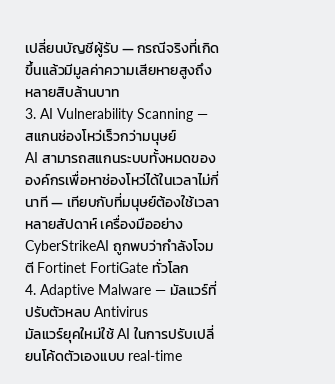เปลี่ยนบัญชีผู้รับ — กรณีจริงที่เกิดขึ้นแล้วมีมูลค่าความเสียหายสูงถึงหลายสิบล้านบาท
3. AI Vulnerability Scanning — สแกนช่องโหว่เร็วกว่ามนุษย์
AI สามารถสแกนระบบทั้งหมดขององค์กรเพื่อหาช่องโหว่ได้ในเวลาไม่กี่นาที — เทียบกับที่มนุษย์ต้องใช้เวลาหลายสัปดาห์ เครื่องมืออย่าง CyberStrikeAI ถูกพบว่ากำลังโจมตี Fortinet FortiGate ทั่วโลก
4. Adaptive Malware — มัลแวร์ที่ปรับตัวหลบ Antivirus
มัลแวร์ยุคใหม่ใช้ AI ในการปรับเปลี่ยนโค้ดตัวเองแบบ real-time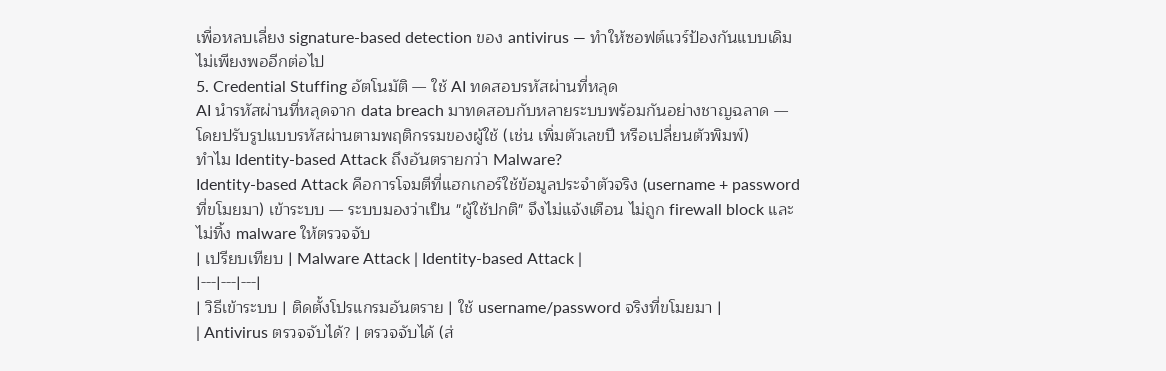เพื่อหลบเลี่ยง signature-based detection ของ antivirus — ทำให้ซอฟต์แวร์ป้องกันแบบเดิมไม่เพียงพออีกต่อไป
5. Credential Stuffing อัตโนมัติ — ใช้ AI ทดสอบรหัสผ่านที่หลุด
AI นำรหัสผ่านที่หลุดจาก data breach มาทดสอบกับหลายระบบพร้อมกันอย่างชาญฉลาด — โดยปรับรูปแบบรหัสผ่านตามพฤติกรรมของผู้ใช้ (เช่น เพิ่มตัวเลขปี หรือเปลี่ยนตัวพิมพ์)
ทำไม Identity-based Attack ถึงอันตรายกว่า Malware?
Identity-based Attack คือการโจมตีที่แฮกเกอร์ใช้ข้อมูลประจำตัวจริง (username + password ที่ขโมยมา) เข้าระบบ — ระบบมองว่าเป็น "ผู้ใช้ปกติ" จึงไม่แจ้งเตือน ไม่ถูก firewall block และไม่ทิ้ง malware ให้ตรวจจับ
| เปรียบเทียบ | Malware Attack | Identity-based Attack |
|---|---|---|
| วิธีเข้าระบบ | ติดตั้งโปรแกรมอันตราย | ใช้ username/password จริงที่ขโมยมา |
| Antivirus ตรวจจับได้? | ตรวจจับได้ (ส่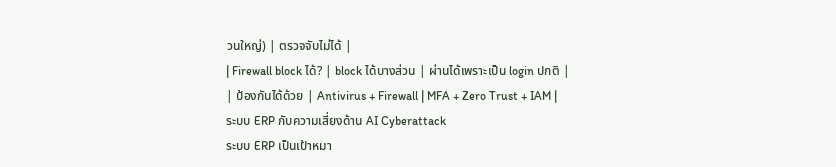วนใหญ่) | ตรวจจับไม่ได้ |
| Firewall block ได้? | block ได้บางส่วน | ผ่านได้เพราะเป็น login ปกติ |
| ป้องกันได้ด้วย | Antivirus + Firewall | MFA + Zero Trust + IAM |
ระบบ ERP กับความเสี่ยงด้าน AI Cyberattack
ระบบ ERP เป็นเป้าหมา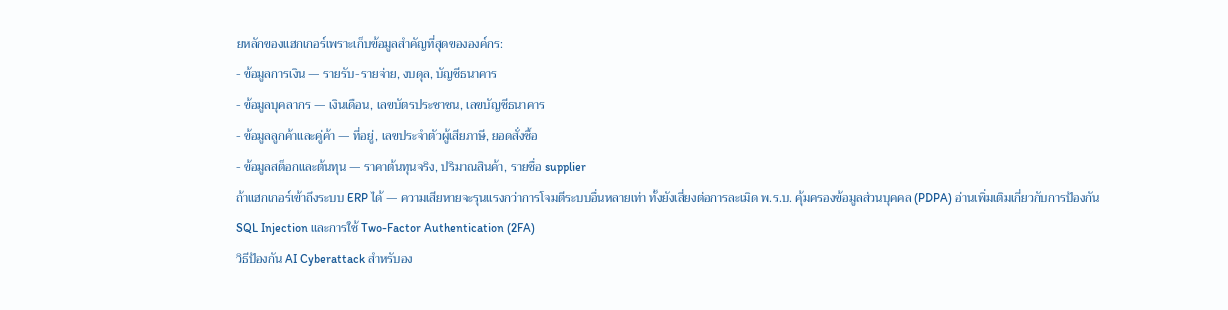ยหลักของแฮกเกอร์เพราะเก็บข้อมูลสำคัญที่สุดขององค์กร:
- ข้อมูลการเงิน — รายรับ-รายจ่าย, งบดุล, บัญชีธนาคาร
- ข้อมูลบุคลากร — เงินเดือน, เลขบัตรประชาชน, เลขบัญชีธนาคาร
- ข้อมูลลูกค้าและคู่ค้า — ที่อยู่, เลขประจำตัวผู้เสียภาษี, ยอดสั่งซื้อ
- ข้อมูลสต็อกและต้นทุน — ราคาต้นทุนจริง, ปริมาณสินค้า, รายชื่อ supplier
ถ้าแฮกเกอร์เข้าถึงระบบ ERP ได้ — ความเสียหายจะรุนแรงกว่าการโจมตีระบบอื่นหลายเท่า ทั้งยังเสี่ยงต่อการละเมิด พ.ร.บ. คุ้มครองข้อมูลส่วนบุคคล (PDPA) อ่านเพิ่มเติมเกี่ยวกับการป้องกัน SQL Injection และการใช้ Two-Factor Authentication (2FA)
วิธีป้องกัน AI Cyberattack สำหรับอง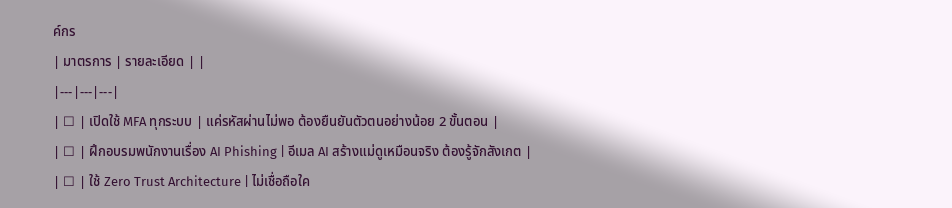ค์กร
| มาตรการ | รายละเอียด | |
|---|---|---|
| ☐ | เปิดใช้ MFA ทุกระบบ | แค่รหัสผ่านไม่พอ ต้องยืนยันตัวตนอย่างน้อย 2 ขั้นตอน |
| ☐ | ฝึกอบรมพนักงานเรื่อง AI Phishing | อีเมล AI สร้างแม่ดูเหมือนจริง ต้องรู้จักสังเกต |
| ☐ | ใช้ Zero Trust Architecture | ไม่เชื่อถือใค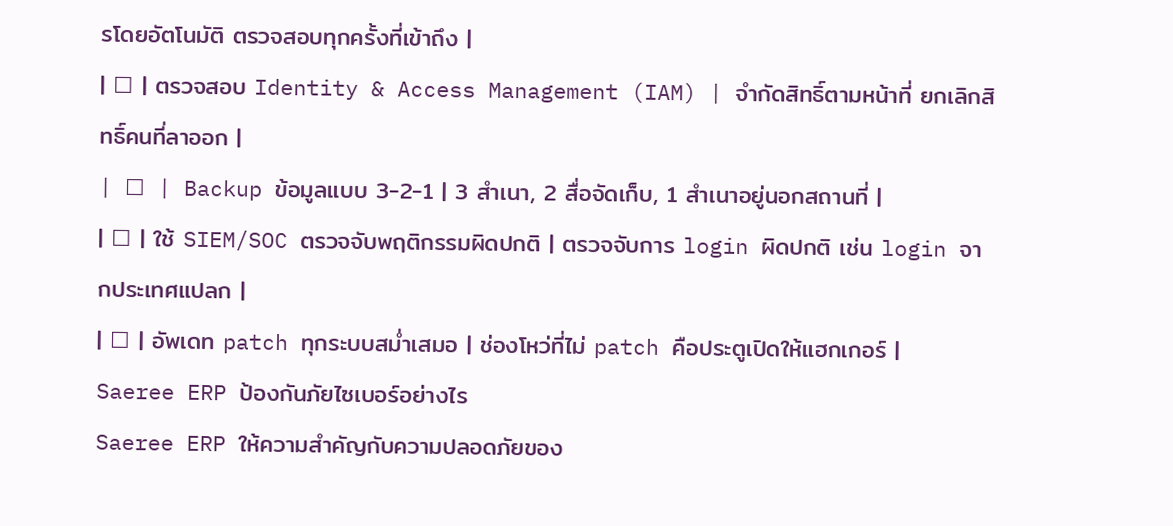รโดยอัตโนมัติ ตรวจสอบทุกครั้งที่เข้าถึง |
| ☐ | ตรวจสอบ Identity & Access Management (IAM) | จำกัดสิทธิ์ตามหน้าที่ ยกเลิกสิทธิ์คนที่ลาออก |
| ☐ | Backup ข้อมูลแบบ 3-2-1 | 3 สำเนา, 2 สื่อจัดเก็บ, 1 สำเนาอยู่นอกสถานที่ |
| ☐ | ใช้ SIEM/SOC ตรวจจับพฤติกรรมผิดปกติ | ตรวจจับการ login ผิดปกติ เช่น login จากประเทศแปลก |
| ☐ | อัพเดท patch ทุกระบบสม่ำเสมอ | ช่องโหว่ที่ไม่ patch คือประตูเปิดให้แฮกเกอร์ |
Saeree ERP ป้องกันภัยไซเบอร์อย่างไร
Saeree ERP ให้ความสำคัญกับความปลอดภัยของ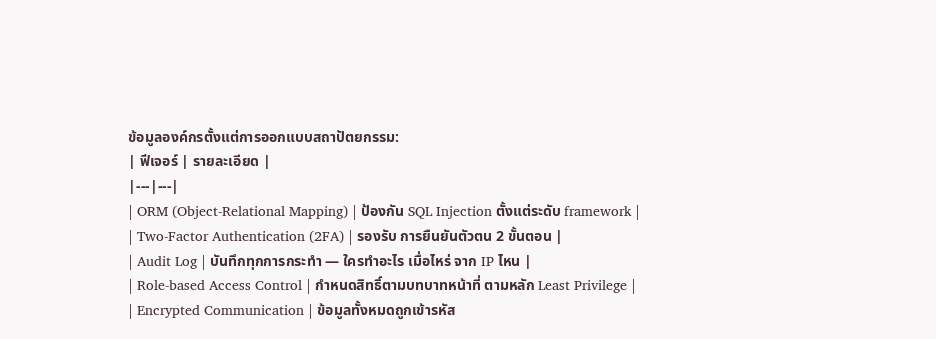ข้อมูลองค์กรตั้งแต่การออกแบบสถาปัตยกรรม:
| ฟีเจอร์ | รายละเอียด |
|---|---|
| ORM (Object-Relational Mapping) | ป้องกัน SQL Injection ตั้งแต่ระดับ framework |
| Two-Factor Authentication (2FA) | รองรับ การยืนยันตัวตน 2 ขั้นตอน |
| Audit Log | บันทึกทุกการกระทำ — ใครทำอะไร เมื่อไหร่ จาก IP ไหน |
| Role-based Access Control | กำหนดสิทธิ์ตามบทบาทหน้าที่ ตามหลัก Least Privilege |
| Encrypted Communication | ข้อมูลทั้งหมดถูกเข้ารหัส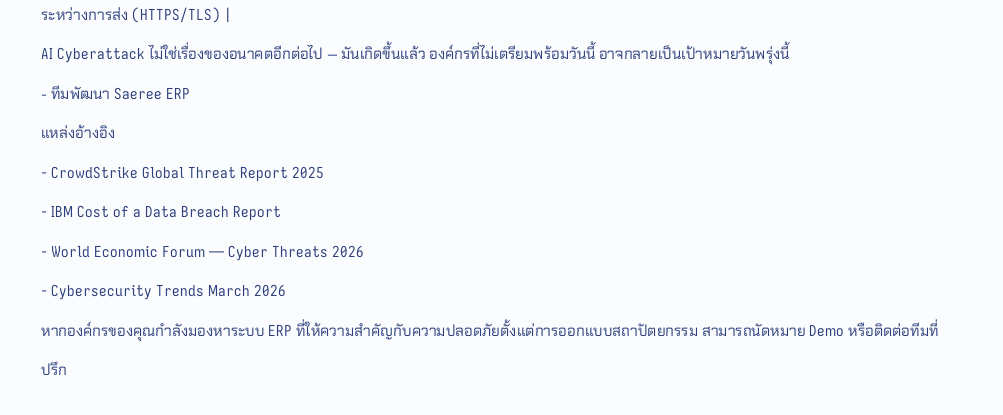ระหว่างการส่ง (HTTPS/TLS) |
AI Cyberattack ไม่ใช่เรื่องของอนาคตอีกต่อไป — มันเกิดขึ้นแล้ว องค์กรที่ไม่เตรียมพร้อมวันนี้ อาจกลายเป็นเป้าหมายวันพรุ่งนี้
- ทีมพัฒนา Saeree ERP
แหล่งอ้างอิง
- CrowdStrike Global Threat Report 2025
- IBM Cost of a Data Breach Report
- World Economic Forum — Cyber Threats 2026
- Cybersecurity Trends March 2026
หากองค์กรของคุณกำลังมองหาระบบ ERP ที่ให้ความสำคัญกับความปลอดภัยตั้งแต่การออกแบบสถาปัตยกรรม สามารถนัดหมาย Demo หรือติดต่อทีมที่ปรึก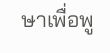ษาเพื่อพู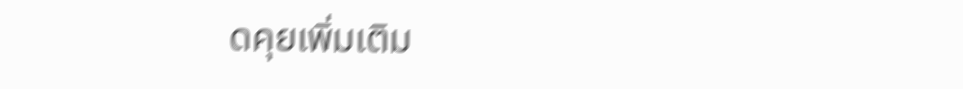ดคุยเพิ่มเติม